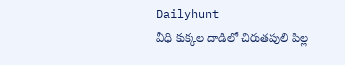Dailyhunt
వీధి కుక్కల దాడిలో చిరుతపులి పిల్ల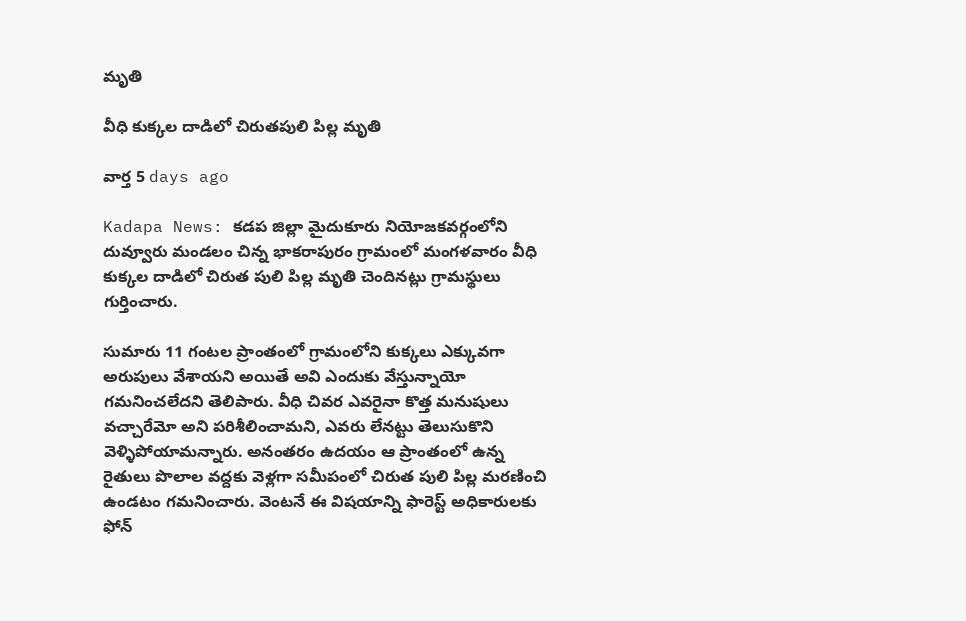మృతి

వీధి కుక్కల దాడిలో చిరుతపులి పిల్ల మృతి

వార్త 5 days ago

Kadapa News: కడప జిల్లా మైదుకూరు నియోజకవర్గంలోని దువ్వూరు మండలం చిన్న భాకరాపురం గ్రామంలో మంగళవారం వీధి కుక్కల దాడిలో చిరుత పులి పిల్ల మృతి చెందినట్లు గ్రామస్థులు గుర్తించారు.

సుమారు 11 గంటల ప్రాంతంలో గ్రామంలోని కుక్కలు ఎక్కువగా అరుపులు వేశాయని అయితే అవి ఎందుకు వేస్తున్నాయో గమనించలేదని తెలిపారు. వీధి చివర ఎవరైనా కొత్త మనుషులు వచ్చారేమో అని పరిశీలించామని, ఎవరు లేనట్టు తెలుసుకొని వెళ్ళిపోయామన్నారు. అనంతరం ఉదయం ఆ ప్రాంతంలో ఉన్న రైతులు పొలాల వద్దకు వెళ్లగా సమీపంలో చిరుత పులి పిల్ల మరణించి ఉండటం గమనించారు. వెంటనే ఈ విషయాన్ని ఫారెస్ట్ అధికారులకు ఫోన్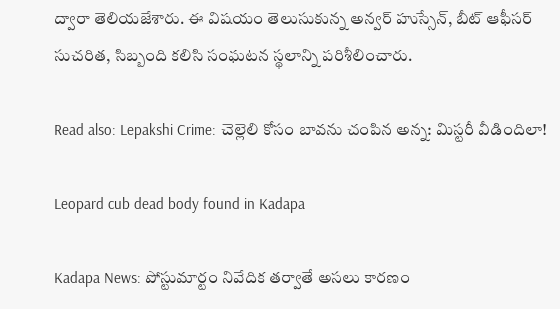ద్వారా తెలియజేశారు. ఈ విషయం తెలుసుకున్న అన్వర్ హుస్సేన్, బీట్ ఆఫీసర్ సుచరిత, సిబ్బంది కలిసి సంఘటన స్థలాన్ని పరిశీలించారు.

Read also: Lepakshi Crime: చెల్లెలి కోసం బావను చంపిన అన్న: మిస్టరీ వీడిందిలా!

Leopard cub dead body found in Kadapa

Kadapa News: పోస్టుమార్టం నివేదిక తర్వాతే అసలు కారణం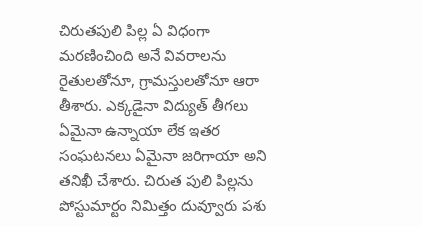చిరుతపులి పిల్ల ఏ విధంగా మరణించింది అనే వివరాలను రైతులతోనూ, గ్రామస్తులతోనూ ఆరా తీశారు. ఎక్కడైనా విద్యుత్ తీగలు ఏమైనా ఉన్నాయా లేక ఇతర సంఘటనలు ఏమైనా జరిగాయా అని తనిఖీ చేశారు. చిరుత పులి పిల్లను పోస్టుమార్టం నిమిత్తం దువ్వూరు పశు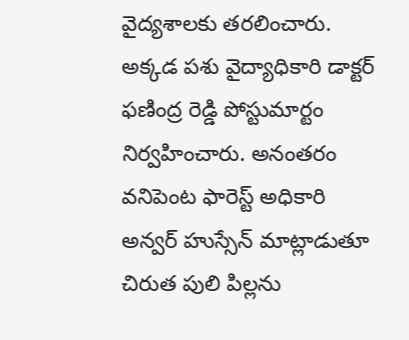వైద్యశాలకు తరలించారు. అక్కడ పశు వైద్యాధికారి డాక్టర్ ఫణింద్ర రెడ్డి పోస్టుమార్టం నిర్వహించారు. అనంతరం వనిపెంట ఫారెస్ట్ అధికారి అన్వర్ హుస్సేన్ మాట్లాడుతూ చిరుత పులి పిల్లను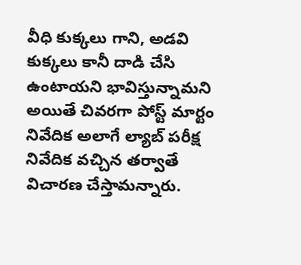వీధి కుక్కలు గాని, అడవి కుక్కలు కానీ దాడి చేసి ఉంటాయని భావిస్తున్నామని అయితే చివరగా పోస్ట్ మార్టం నివేదిక అలాగే ల్యాబ్ పరీక్ష నివేదిక వచ్చిన తర్వాతే విచారణ చేస్తామన్నారు.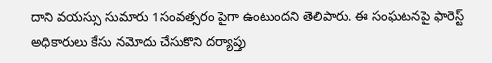దాని వయస్సు సుమారు 1సంవత్సరం పైగా ఉంటుందని తెలిపారు. ఈ సంఘటనపై ఫారెస్ట్ అధికారులు కేసు నమోదు చేసుకొని దర్యాప్తు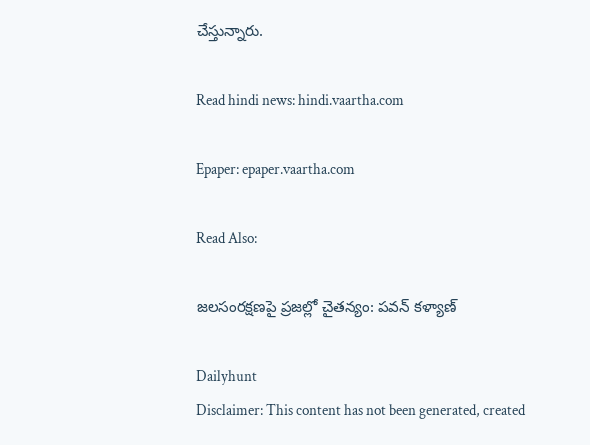చేస్తున్నారు.

Read hindi news: hindi.vaartha.com

Epaper: epaper.vaartha.com

Read Also:

జలసంరక్షణపై ప్రజల్లో చైతన్యం: పవన్ కళ్యాణ్

Dailyhunt
Disclaimer: This content has not been generated, created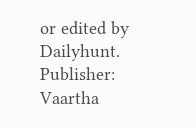or edited by Dailyhunt. Publisher: Vaartha